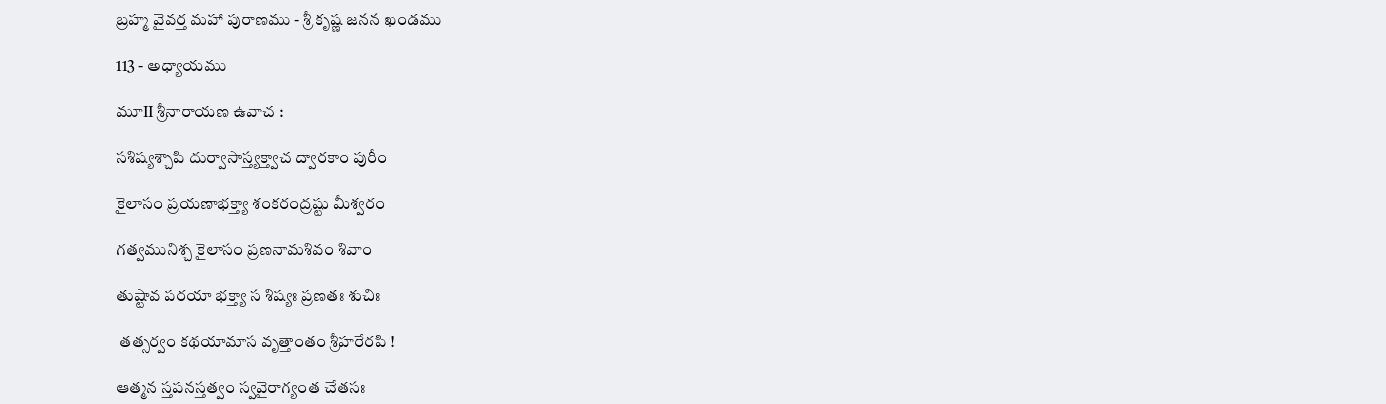బ్రహ్మ వైవర్త మహా పురాణము - శ్రీ కృష్ణ జనన ఖండము

113 - అధ్యాయము

మూII శ్రీనారాయణ ఉవాచ :

సశిష్యశ్చాపి దుర్వాసాస్త్యక్త్వాచ ద్వారకాం పురీం

కైలాసం ప్రయణాభక్త్యా శంకరంద్రష్టు మీశ్వరం

గత్వమునిశ్చ కైలాసం ప్రణనామశివం శివాం

తుష్టావ పరయా భక్త్యా స శిష్యః ప్రణతః శుచిః

 తత్సర్వం కథయామాస వృత్తాంతం శ్రీహరేరపి !

ఆత్మన స్తపనస్తత్వం స్వవైరాగ్యంత చేతసః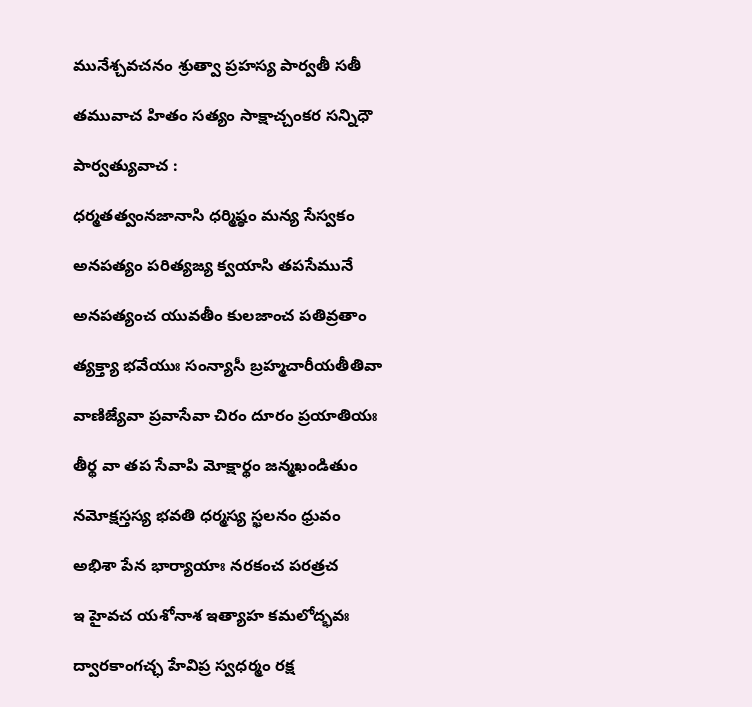మునేశ్చవచనం శ్రుత్వా ప్రహస్య పార్వతీ సతీ

తమువాచ హితం సత్యం సాక్షాచ్చంకర సన్నిధౌ

పార్వత్యువాచ :

ధర్మతత్వంనజానాసి ధర్మిష్ఠం మన్య సేస్వకం

అనపత్యం పరిత్యజ్య క్వయాసి తపసేమునే

అనపత్యంచ యువతీం కులజాంచ పతివ్రతాం

త్యక్త్యా భవేయుః సంన్యాసీ బ్రహ్మచారీయతీతివా

వాణిజ్యేవా ప్రవాసేవా చిరం దూరం ప్రయాతియః

తీర్థ వా తప సేవాపి మోక్షార్థం జన్మఖండితుం

నమోక్షస్తస్య భవతి ధర్మస్య స్ఖలనం ధ్రువం

అభిశా పేన భార్యాయాః నరకంచ పరత్రచ

ఇ హైవచ యశోనాశ ఇత్యాహ కమలోద్భవః

ద్వారకాంగచ్ఛ హేవిప్ర స్వధర్మం రక్ష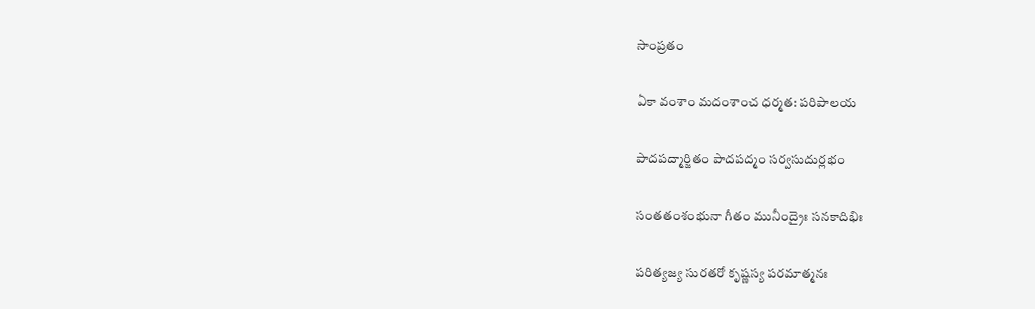సాంప్రతం

ఏకా వంశాం మదంశాంచ ధర్మత: పరిపాలయ

పాదపద్మార్జితం పాదపద్మం సర్వసుదుర్లభం

సంతతంశంభునా గీతం మునీంద్రైః సనకాదిభిః

పరిత్యజ్య సురతరో కృష్ణస్య పరమాత్మనః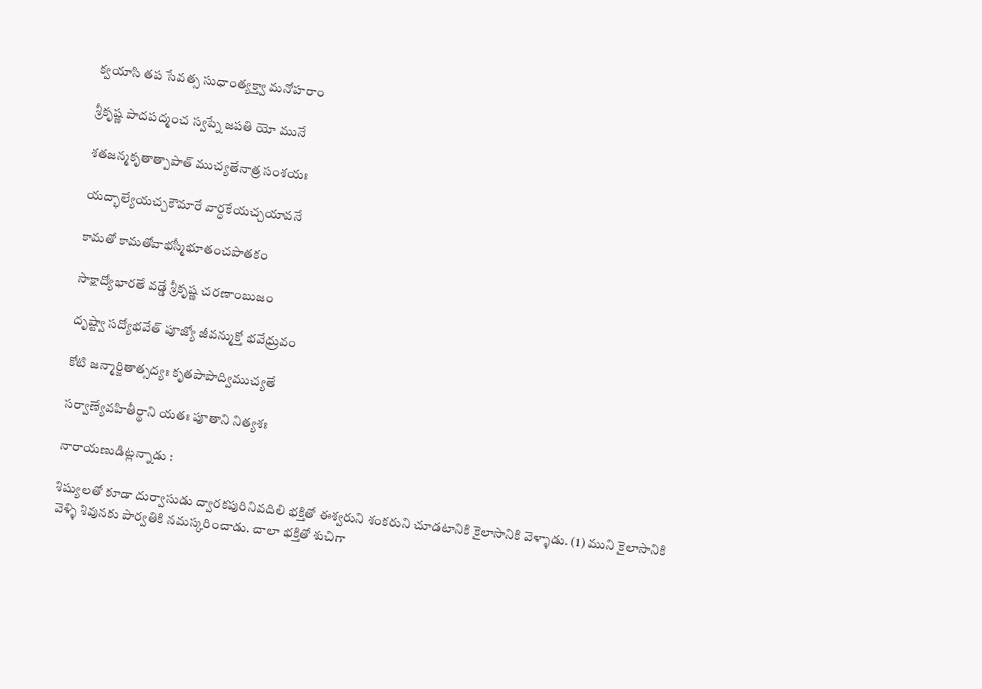క్వయాసి తప సేవత్స సుధాంత్యక్త్వా మనోహరాం

శ్రీకృష్ణ పాదపద్మంచ స్వప్నే జపతి యో మునే

శతజన్మకృతాత్పాపాత్ ముచ్యతేనాత్ర సంశయః

యద్భాల్యేయచ్చకౌమారే వార్ధకేయచ్చయావనే

కామతో కామతోవాభస్మీభూతంచపాతకం

సాక్షాద్యోభారతే వడ్డే శ్రీకృష్ణ చరణాంబుజం

దృష్ట్వా సద్యోభవేత్ పూజ్యో జీవన్ముక్తో భవేధ్రువం

కోటి జన్మార్జితాత్సద్యః కృతపాపాద్విముచ్యతే

సర్వాణ్యేవహితీర్థాని యతః పూతాని నిత్యశః

నారాయణుడిట్లన్నాడు :

శిష్యులతో కూడా దుర్వాసుడు ద్వారకపురినివదిలి భక్తితో ఈశ్వరుని శంకరుని చూడటానికి కైలాసానికి వెళ్ళాడు. (1) ముని కైలాసానికి వెళ్ళి శివునకు పార్వతికి నమస్కరించాడు. చాలా భక్తితో శుచిగా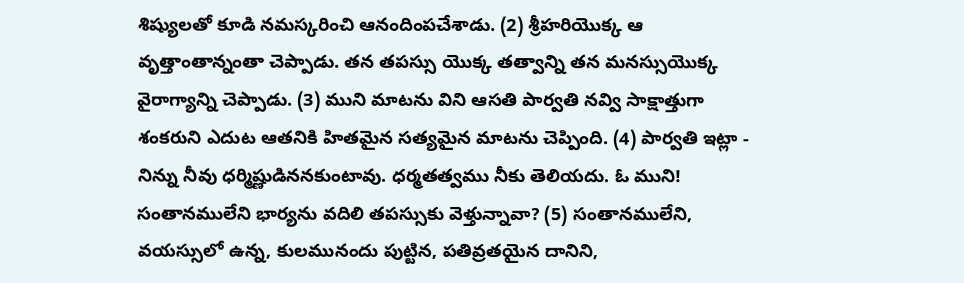శిష్యులతో కూడి నమస్కరించి ఆనందింపచేశాడు. (2) శ్రీహరియొక్క ఆ వృత్తాంతాన్నంతా చెప్పాడు. తన తపస్సు యొక్క తత్వాన్ని తన మనస్సుయొక్క వైరాగ్యాన్ని చెప్పాడు. (3) ముని మాటను విని ఆసతి పార్వతి నవ్వి సాక్షాత్తుగా శంకరుని ఎదుట ఆతనికి హితమైన సత్యమైన మాటను చెప్పింది. (4) పార్వతి ఇట్లా - నిన్ను నీవు ధర్మిష్ణుడిననకుంటావు. ధర్మతత్వము నీకు తెలియదు. ఓ ముని! సంతానములేని భార్యను వదిలి తపస్సుకు వెళ్తున్నావా? (5) సంతానములేని, వయస్సులో ఉన్న, కులమునందు పుట్టిన, పతివ్రతయైన దానిని,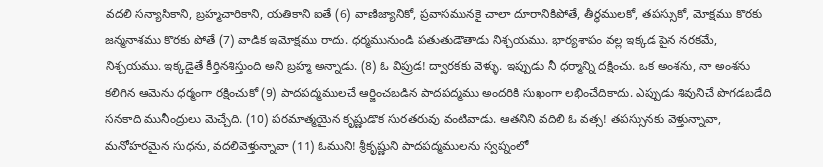వదలి సన్యాసికాని, బ్రహ్మచారికాని, యతికాని ఐతే (6) వాణిజ్యానికో, ప్రవాసమునకై చాలా దూరానికిపోతే, తీర్థములకో, తపస్సుకో, మోక్షము కొరకు జన్మనాశము కొరకు పోతే (7) వాడిక ఇమోక్షము రాదు. ధర్మమునుండి పతుతుడౌతాడు నిశ్చయము. భార్యశాపం వల్ల ఇక్కడ పైన నరకమే, నిశ్చయము. ఇక్కడైతే కీర్తినశిస్తుంది అని బ్రహ్మ అన్నాడు. (8) ఓ విప్రుడ! ద్వారకకు వెళ్ళు. ఇప్పుడు నీ ధర్మాన్ని దక్షించు. ఒక అంశను, నా అంశను కలిగిన ఆమెను ధర్మంగా రక్షించుకో (9) పాదపద్మములచే ఆర్జించబడిన పాదపద్మము అందరికి సుఖంగా లభించేదికాదు. ఎప్పుడు శివునిచే పొగడబడేది సనకాది మునీంద్రులు మెచ్చేది. (10) పరమాత్మయైన కృష్ణుడొక సురతరువు వంటివాడు. ఆతనిని వదిలి ఓ వత్స! తపస్సునకు వెళ్తున్నావా, మనోహరమైన సుధను, వదలివెళ్తున్నావా (11) ఓముని! శ్రీకృష్ణుని పాదపద్మములను స్వప్నంలో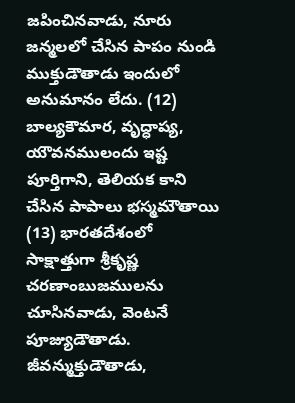జపించినవాడు, నూరు జన్మలలో చేసిన పాపం నుండి ముక్తుడౌతాడు ఇందులో అనుమానం లేదు. (12) బాల్యకౌమార, వృద్ధాప్య, యౌవనములందు ఇష్ట పూర్తిగాని, తెలియక కాని చేసిన పాపాలు భస్మమౌతాయి (13) భారతదేశంలో సాక్షాత్తుగా శ్రీకృష్ణ చరణాంబుజములను చూసినవాడు, వెంటనే పూజ్యుడౌతాడు. జీవన్ముక్తుడౌతాడు,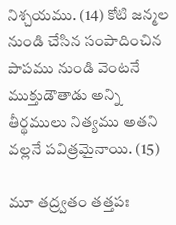నిశ్చయము. (14) కోటి జన్మల నుండి చేసిన సంపాదించిన పాపము నుండి వెంటనే ముక్తుడౌతాడు అన్ని తీర్థములు నిత్యము అతని వల్లనే పవిత్రమైనాయి. (15)

మూ తద్ర్వతం తత్తపః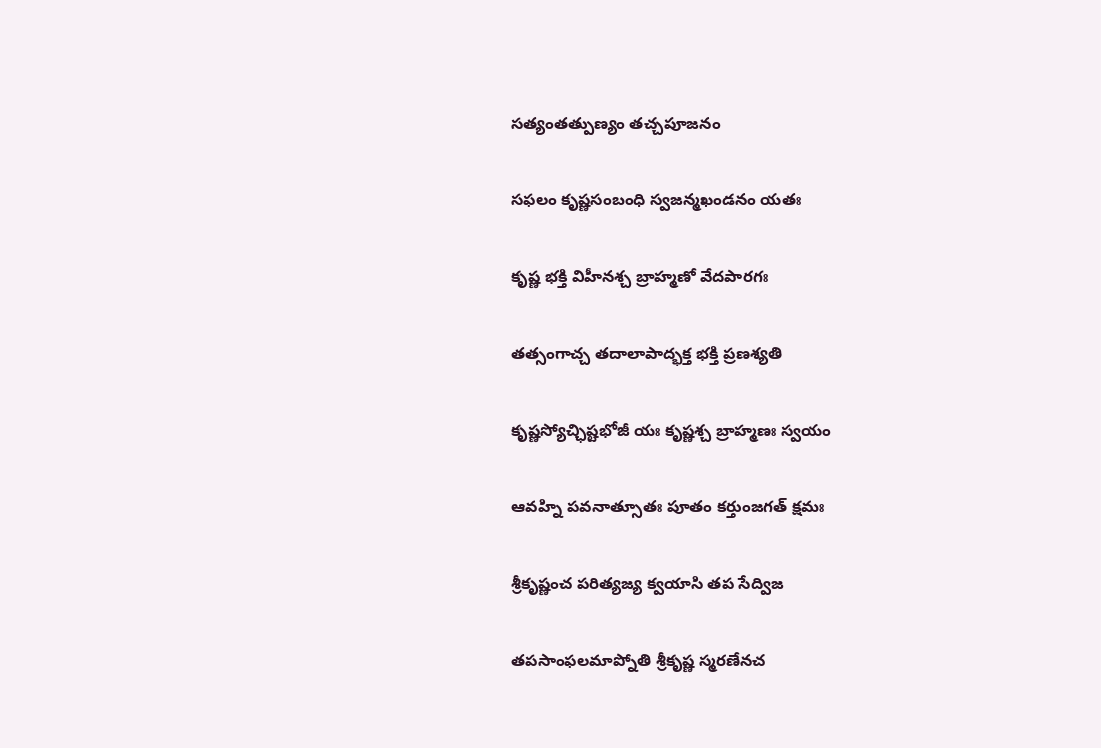సత్యంతత్పుణ్యం తచ్చపూజనం

సఫలం కృష్ణసంబంధి స్వజన్మఖండనం యతః

కృష్ణ భక్తి విహీనశ్చ బ్రాహ్మణో వేదపారగః

తత్సంగాచ్చ తదాలాపాద్భక్త భక్తి ప్రణశ్యతి

కృష్ణస్యోచ్ఛిష్టభోజీ యః కృష్ణశ్చ బ్రాహ్మణః స్వయం

ఆవహ్ని పవనాత్సూతః పూతం కర్తుంజగత్ క్షమః

శ్రీకృష్ణంచ పరిత్యజ్య క్వయాసి తప సేద్విజ

తపసాంఫలమాప్నోతి శ్రీకృష్ణ స్మరణేనచ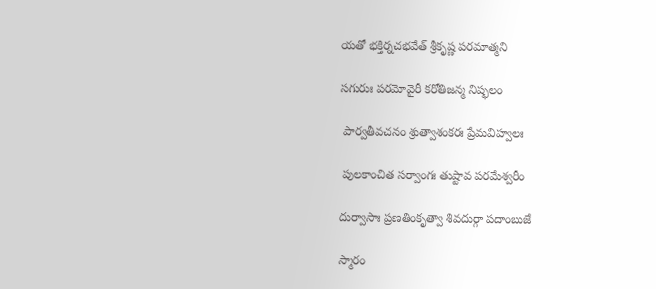యతో భక్తిర్నచభవేత్ శ్రీకృష్ణ పరమాత్మని

సగురుః పరమోవైరీ కరోతిజన్మ నిష్ఫలం

 పార్వతీవచనం శ్రుత్వాశంకరః ప్రేమవిహ్వలః

 పులకాంచిత సర్వాంగః తుష్టావ పరమేశ్వరీం

దుర్వాసాః ప్రణతింకృత్వా శివదుర్గా పదాంబుజే

స్మారం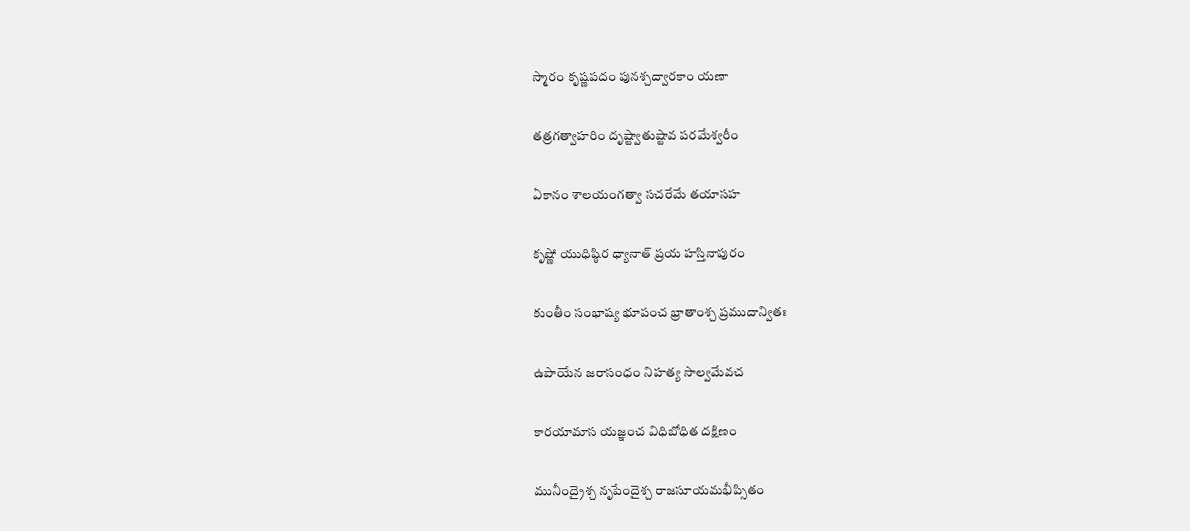స్మారం కృష్ణపదం పునశ్చద్వారకాం యణా

తత్రగత్వాహరిం దృష్ట్వాతుష్టావ పరమేశ్వరీం

ఏకానం శాలయంగత్వా సచరేమే తయాసహ

కృష్ణో యుధిష్ఠిర ధ్యానాత్ ప్రయ హస్తినాపురం

కుంతీం సంభాష్య భూపంచ భ్రాతాంశ్చ ప్రముదాన్వితః

ఉపాయేన జరాసంధం నిహత్య సాల్వమేవచ

కారయామాస యజ్ఞంచ విధిబోధిత దక్షిణం

మునీంద్రైశ్చ నృపేందైశ్చ రాజసూయమభీప్సితం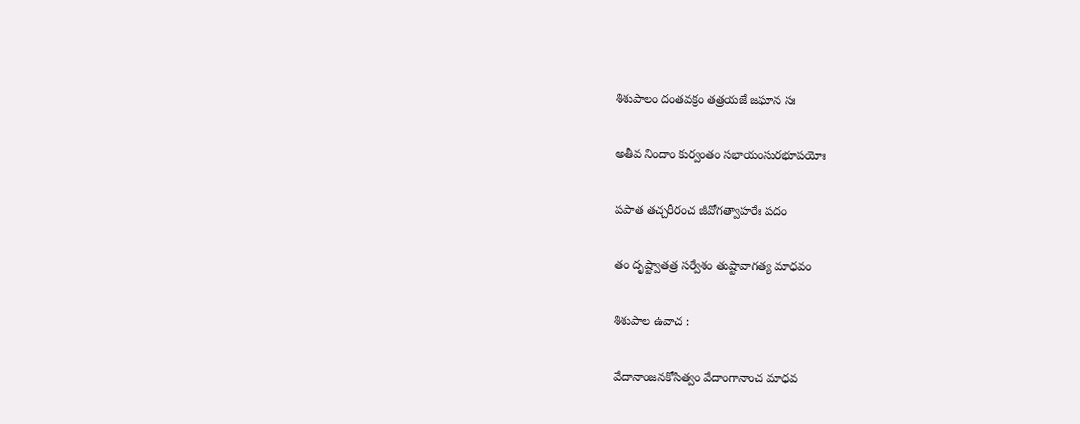శిశుపాలం దంతవక్రం తత్రయజే జఘాన సః

అతీవ నిందాం కుర్వంతం సభాయంసురభూపయోః

పపాత తచ్చరీరంచ జీవోగత్వాహరేః పదం

తం దృష్ట్వాతత్ర సర్వేశం తుష్టావాగత్య మాధవం

శిశుపాల ఉవాచ :

వేదానాంజనకోసిత్వం వేదాంగానాంచ మాధవ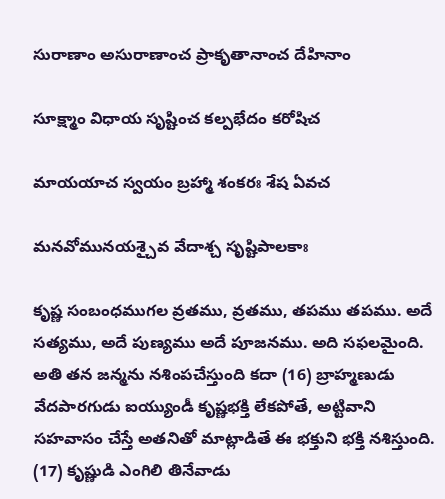సురాణాం అసురాణాంచ ప్రాకృతానాంచ దేహినాం

సూక్ష్మాం విధాయ సృష్టించ కల్పభేదం కరోషిచ

మాయయాచ స్వయం బ్రహ్మా శంకరః శేష ఏవచ

మనవోమునయశ్చైవ వేదాశ్చ సృష్టిపాలకాః

కృష్ణ సంబంధముగల వ్రతము, వ్రతము, తపము తపము. అదే సత్యము, అదే పుణ్యము అదే పూజనము. అది సఫలమైంది. అతి తన జన్మను నశింపచేస్తుంది కదా (16) బ్రాహ్మణుడు వేదపారగుడు ఐయ్యుండీ కృష్ణభక్తి లేకపోతే, అట్టివాని సహవాసం చేస్తే అతనితో మాట్లాడితే ఈ భక్తుని భక్తి నశిస్తుంది. (17) కృష్ణుడి ఎంగిలి తినేవాడు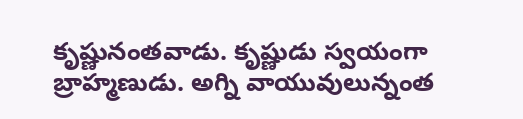కృష్ణునంతవాడు. కృష్ణుడు స్వయంగా బ్రాహ్మణుడు. అగ్ని వాయువులున్నంత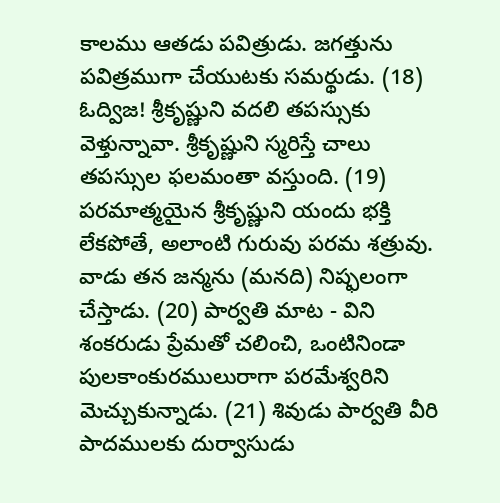కాలము ఆతడు పవిత్రుడు. జగత్తును పవిత్రముగా చేయుటకు సమర్థుడు. (18) ఓద్విజ! శ్రీకృష్ణుని వదలి తపస్సుకు వెళ్తున్నావా. శ్రీకృష్ణుని స్మరిస్తే చాలు తపస్సుల ఫలమంతా వస్తుంది. (19) పరమాత్మయైన శ్రీకృష్ణుని యందు భక్తి లేకపోతే, అలాంటి గురువు పరమ శత్రువు. వాడు తన జన్మను (మనది) నిష్ఫలంగా చేస్తాడు. (20) పార్వతి మాట - విని శంకరుడు ప్రేమతో చలించి, ఒంటినిండా పులకాంకురములురాగా పరమేశ్వరిని మెచ్చుకున్నాడు. (21) శివుడు పార్వతి వీరి పాదములకు దుర్వాసుడు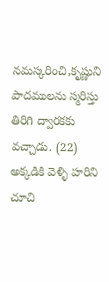నమస్కరించి,కృష్ణుని పాదములను స్మరిస్తు తిరిగి ద్వారకకు వచ్చాడు. (22) అక్కడికి వెళ్ళి హరిని చూచి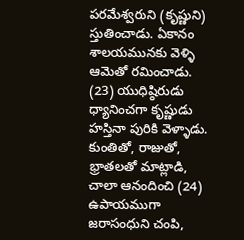పరమేశ్వరుని (కృష్ణుని) స్తుతించాడు. ఏకానం శాలయమునకు వెళ్ళి ఆమెతో రమించాడు. (23) యుధిష్ఠిరుడు ధ్యానించగా కృష్ణుడు హస్తినా పురికి వెళ్ళాడు. కుంతితో, రాజుతో, భ్రాతలతో మాట్లాడి, చాలా ఆనందించి (24) ఉపాయముగా జరాసంధుని చంపి,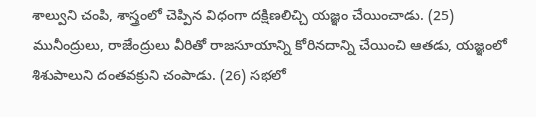శాల్వుని చంపి, శాస్త్రంలో చెప్పిన విధంగా దక్షిణలిచ్చి యజ్ఞం చేయించాడు. (25) మునీంద్రులు, రాజేంద్రులు వీరితో రాజసూయాన్ని కోరినదాన్ని చేయించి ఆతడు, యజ్ఞంలో శిశుపాలుని దంతవక్రుని చంపాడు. (26) సభలో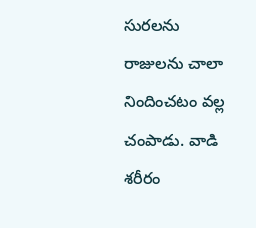సురలను రాజులను చాలా నిందించటం వల్ల చంపాడు. వాడి శరీరం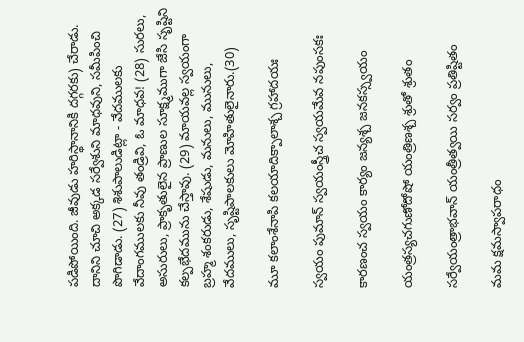పడిపోయింది. జీవుడు హరిస్థానానికి దగ్గరకు) చేరాడు. దానిని చూచి అక్కడ సర్వేశుని మాధవుని, సమీపించి పొగిడాడు. (27) శిశుపాలుడిట్లా - వేదములకు వేదాంగములకు నీవు తండ్రివి, ఓ మాధవ! (28) సురలు, అసురులు, ప్రాకృతులైన ప్రాణుల సూక్ష్మముగా జేసి సృష్టిని కల్పభేదమును చేస్తావు. (29) మాయవల్ల స్వయంగా బ్రహ్మ శంకరుడు, శేషుడు, మనులు, మునులు, వేదములు, సృష్టిపాలకులు మోహితులైనారు.(30)

మూ కలాంశేనాపి కలయాదిక్పాలాశ్చ గ్రహాదయః

స్వయం పుమాన్ స్వయంస్త్రీచ స్వయమేవ నపుంసకః

కారణంచ స్వయం కార్యం జన్యశ్చ జనకస్స్వయం

యంత్రస్యచగుణోదోషో యంత్రిణశ్చ శ్రుతో శ్రుతం

సర్వేయంత్రాభవాన్ యంత్రీత్వయి సర్వం ప్రతిష్టితం

మమ క్షమస్వాపరాధం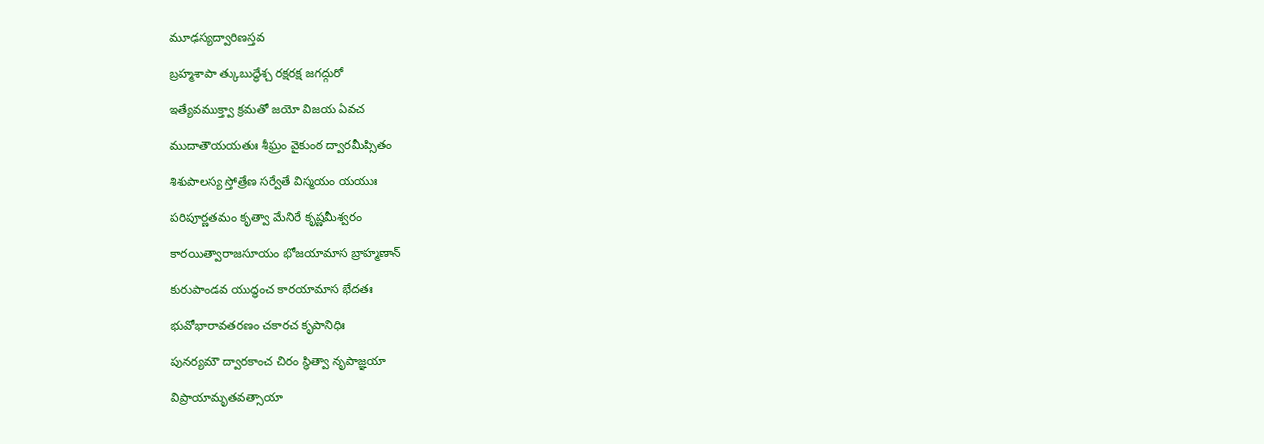మూఢస్యద్వారిణస్తవ

బ్రహ్మశాపా త్కుబుద్ధేశ్చ రక్షరక్ష జగద్గురో

ఇత్యేవముక్త్వా క్రమతో జయో విజయ ఏవచ

ముదాతౌయయతుః శీఘ్రం వైకుంఠ ద్వారమీప్సితం

శిశుపాలస్య స్తోత్రేణ సర్వేతే విస్మయం యయుః

పరిపూర్ణతమం కృత్వా మేనిరే కృష్ణమీశ్వరం

కారయిత్వారాజసూయం భోజయామాస బ్రాహ్మణాన్

కురుపాండవ యుద్ధంచ కారయామాస భేదతః

భువోభారావతరణం చకారచ కృపానిధిః

పునర్యమౌ ద్వారకాంచ చిరం స్థిత్వా నృపాజ్ఞయా

విప్రాయామృతవత్సాయా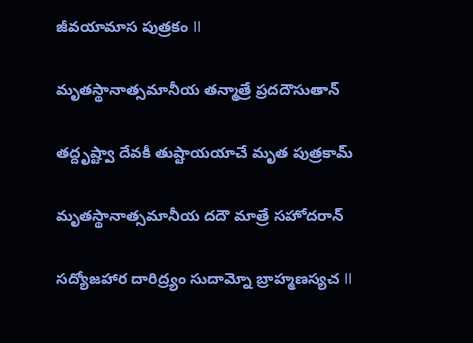జీవయామాస పుత్రకం II

మృతస్థానాత్సమానీయ తన్మాత్రే ప్రదదౌసుతాన్

తద్దృష్ట్వా దేవకీ తుష్టాయయాచే మృత పుత్రకామ్

మృతస్థానాత్సమానీయ దదౌ మాత్రే సహోదరాన్

సద్యోజహార దారిద్ర్యం సుదామ్నో బ్రాహ్మణస్యచ II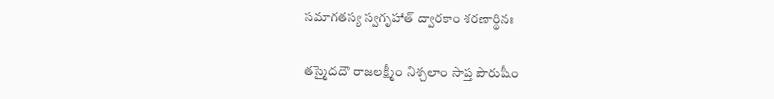సమాగతస్య స్వగృహాత్ ద్వారకాం శరణార్థినః

తస్మైదదౌ రాజలక్ష్మీం నిశ్చలాం సాప్త పౌరుషీం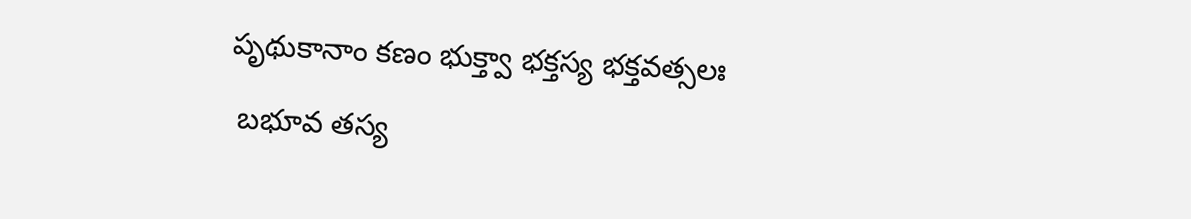పృథుకానాం కణం భుక్త్వా భక్తస్య భక్తవత్సలః

 బభూవ తస్య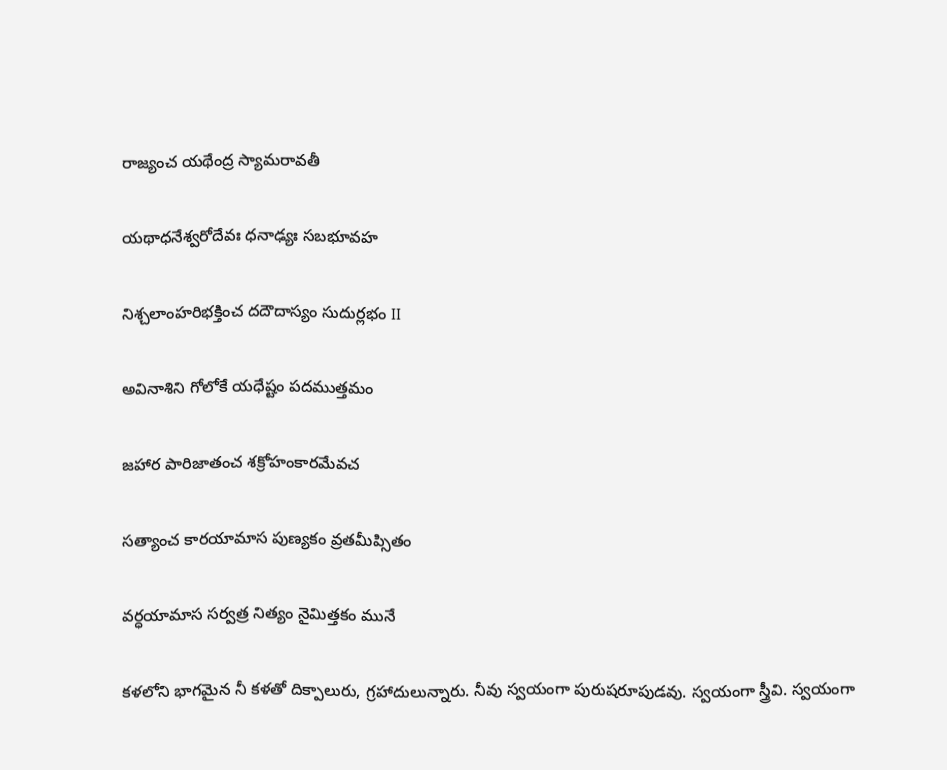రాజ్యంచ యథేంద్ర స్యామరావతీ

యథాధనేశ్వరోదేవః ధనాఢ్యః సబభూవహ

నిశ్చలాంహరిభక్తించ దదౌదాస్యం సుదుర్లభం II

అవినాశిని గోలోకే యధేష్టం పదముత్తమం

జహార పారిజాతంచ శక్రోహంకారమేవచ

సత్యాంచ కారయామాస పుణ్యకం వ్రతమీప్సితం

వర్ధయామాస సర్వత్ర నిత్యం నైమిత్తకం మునే

కళలోని భాగమైన నీ కళతో దిక్పాలురు, గ్రహాదులున్నారు. నీవు స్వయంగా పురుషరూపుడవు. స్వయంగా స్త్రీవి. స్వయంగా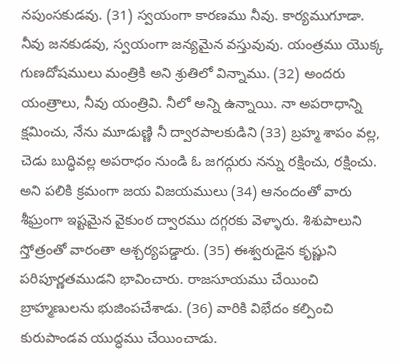నపుంసకుడవు. (31) స్వయంగా కారణము నీవు. కార్యముగూడా. నీవు జనకుడవు, స్వయంగా జన్యమైన వస్తువువు. యంత్రము యొక్క గుణదోషములు మంత్రికి అని శ్రుతిలో విన్నాము. (32) అందరు యంత్రాలు, నీవు యంత్రివి. నీలో అన్ని ఉన్నాయి. నా అపరాధాన్ని క్షమించు, నేను మూడుణ్ణి నీ ద్వారపాలకుడిని (33) బ్రహ్మ శాపం వల్ల, చెడు బుద్ధివల్ల అపరాధం నుండి ఓ జగద్గురు నన్ను రక్షించు, రక్షించు. అని పలికి క్రమంగా జయ విజయములు (34) ఆనందంతో వారు శీఘ్రంగా ఇష్టమైన వైకుంఠ ద్వారము దగ్గరకు వెళ్ళారు. శిశుపాలుని స్తోత్రంతో వారంతా ఆశ్చర్యపడ్డారు. (35) ఈశ్వరుడైన కృష్ణుని పరిపూర్ణతముడని భావించారు. రాజసూయము చేయించి బ్రాహ్మణులను భుజింపచేశాడు. (36) వారికి విభేదం కల్పించి కురుపాండవ యుద్ధము చేయించాడు.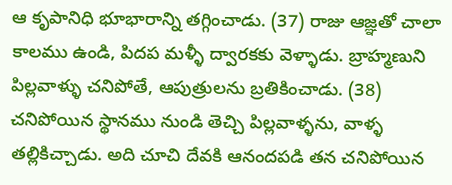ఆ కృపానిధి భూభారాన్ని తగ్గించాడు. (37) రాజు ఆజ్ఞతో చాలా కాలము ఉండి, పిదప మళ్ళీ ద్వారకకు వెళ్ళాడు. బ్రాహ్మణుని పిల్లవాళ్ళు చనిపోతే, ఆపుత్రులను బ్రతికించాడు. (38) చనిపోయిన స్థానము నుండి తెచ్చి పిల్లవాళ్ళను, వాళ్ళ తల్లికిచ్చాడు. అది చూచి దేవకి ఆనందపడి తన చనిపోయిన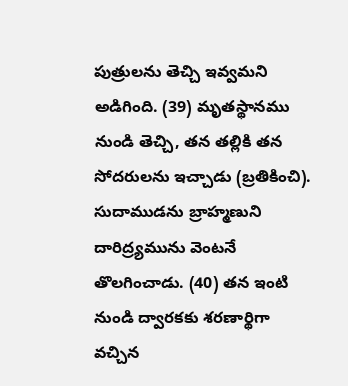పుత్రులను తెచ్చి ఇవ్వమని అడిగింది. (39) మృతస్థానము నుండి తెచ్చి, తన తల్లికి తన సోదరులను ఇచ్చాడు (బ్రతికించి). సుదాముడను బ్రాహ్మణుని దారిద్ర్యమును వెంటనే తొలగించాడు. (40) తన ఇంటి నుండి ద్వారకకు శరణార్థిగా వచ్చిన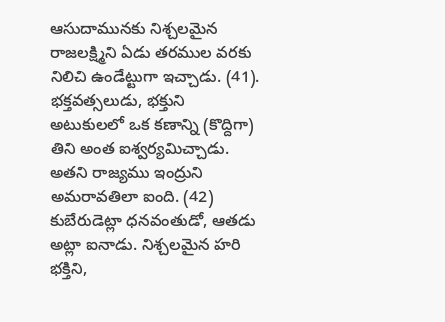ఆసుదామునకు నిశ్చలమైన రాజలక్ష్మిని ఏడు తరముల వరకు నిలిచి ఉండేట్టుగా ఇచ్చాడు. (41). భక్తవత్సలుడు, భక్తుని అటుకులలో ఒక కణాన్ని (కొద్దిగా) తిని అంత ఐశ్వర్యమిచ్చాడు. అతని రాజ్యము ఇంద్రుని అమరావతిలా ఐంది. (42) కుబేరుడెట్లా ధనవంతుడో, ఆతడు అట్లా ఐనాడు. నిశ్చలమైన హరి భక్తిని,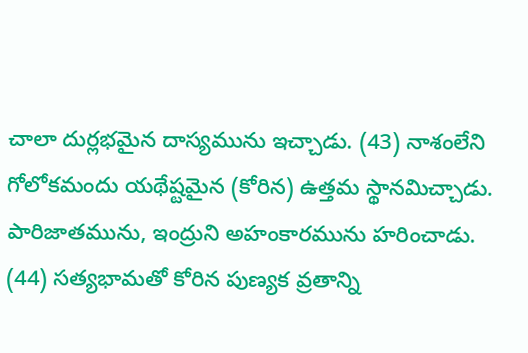చాలా దుర్లభమైన దాస్యమును ఇచ్చాడు. (43) నాశంలేని గోలోకమందు యథేష్టమైన (కోరిన) ఉత్తమ స్థానమిచ్చాడు. పారిజాతమును, ఇంద్రుని అహంకారమును హరించాడు. (44) సత్యభామతో కోరిన పుణ్యక వ్రతాన్ని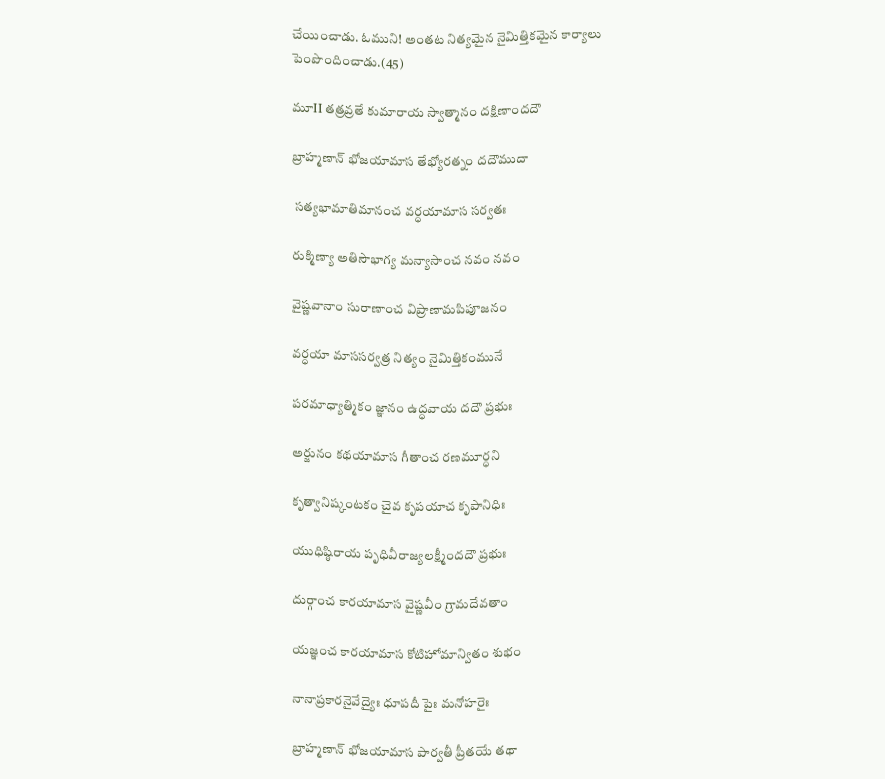చేయించాడు. ఓముని! అంతట నిత్యమైన నైమిత్తికమైన కార్యాలు పెంపొందించాడు.(45)

మూII తత్రవ్రతే కుమారాయ స్వాత్మానం దక్షిణాందదౌ

బ్రాహ్మణాన్ భోజయామాస తేభ్యోరత్నం దదౌముదా

 సత్యభామాతిమానంచ వర్ధయామాస సర్వతః

రుక్మిణ్యా అతిసౌభాగ్య మన్యాసాంచ నవం నవం

వైష్ణవానాం సురాణాంచ విప్రాణామపిపూజనం

వర్ధయా మాససర్వత్ర నిత్యం నైమిత్తికంమునే

పరమాధ్యాత్మికం జ్ఞానం ఉద్ధవాయ దదౌ ప్రభుః

అర్జునం కథయామాస గీతాంచ రణమూర్ధని

కృత్వానిష్కంటకం చైవ కృపయాచ కృపానిధిః

యుధిష్ఠిరాయ పృధివీరాజ్యలక్ష్మీందదౌ ప్రభుః

దుర్గాంచ కారయామాస వైష్ణవీం గ్రామదేవతాం

యజ్ఞంచ కారయామాస కోటిహోమాన్వితం శుభం

నానాప్రకారనైవేద్యైః ధూపదీ పైః మనోహరైః

బ్రాహ్మణాన్ భోజయామాస పార్వతీ ప్రీతయే తథా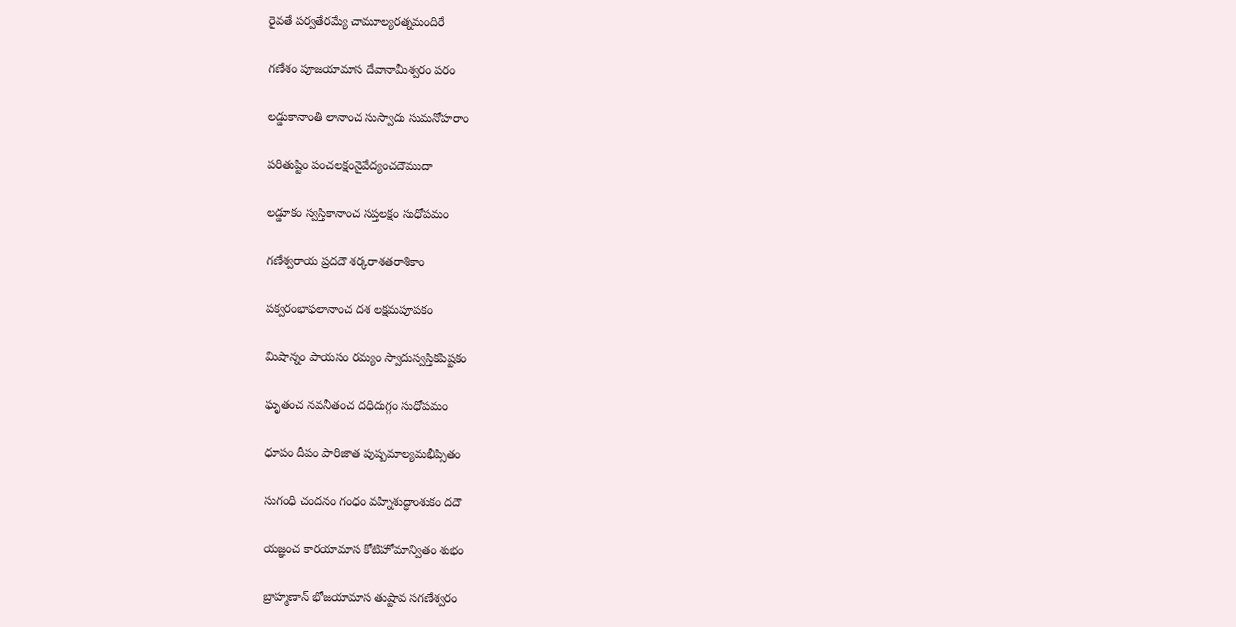రైవతే పర్వతేరమ్యే చామూల్యరత్నమందిరే

గణేశం పూజయామాస దేవానామీశ్వరం పరం

లడ్డుకానాంతి లానాంచ సుస్వాదు సుమనోహరాం

పరితుష్టిం పంచలక్షంనైవేద్యంచదౌముదా

లడ్డూకం స్వస్తికానాంచ సప్తలక్షం సుధోపమం

గణేశ్వరాయ ప్రదదౌ శర్కరాశతరాశికాం

పక్వరంభాఫలానాంచ దశ లక్షమపూపకం

మిషాన్నం పాయసం రమ్యం స్వాదుస్వస్తికపిష్టకం

ఘృతంచ నవనీతంచ దధిదుగ్గం సుధోపమం

ధూపం దీపం పారిజాత పుష్పమాల్యమభీప్సితం

సుగంధి చందనం గంధం వహ్నిశుద్ధాంశుకం దదౌ

యజ్ఞంచ కారయామాస కోటిహోమాన్వితం శుభం

బ్రాహ్మణాన్ భోజయామాస తుష్టావ సగణేశ్వరం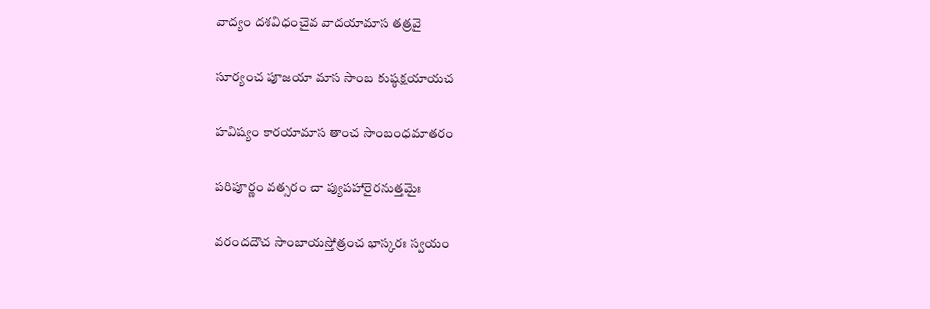వాద్యం దశవిధంచైవ వాదయామాస తత్రవై

సూర్యంచ పూజయా మాస సాంబ కుష్ఠక్షయాయచ

హవిష్యం కారయామాస తాంచ సాంబంధమాతరం

పరిపూర్ణం వత్సరం చా ప్యుపహారైరనుత్తమైః

వరందదౌచ సాంబాయస్తోత్రంచ భాస్కరః స్వయం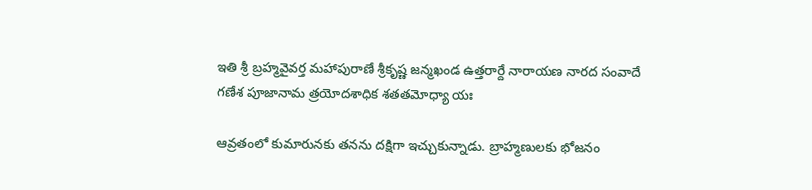ఇతి శ్రీ బ్రహ్మవైవర్త మహాపురాణే శ్రీకృష్ణ జన్మఖండ ఉత్తరార్దే నారాయణ నారద సంవాదే గణేశ పూజానామ త్రయోదశాధిక శతతమోధ్యా యః

ఆవ్రతంలో కుమారునకు తనను దక్షిగా ఇచ్చుకున్నాడు. బ్రాహ్మణులకు భోజనం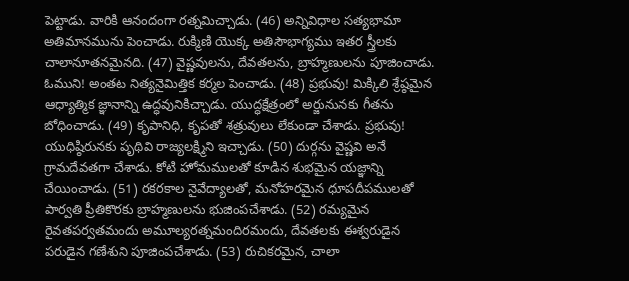పెట్టాడు. వారికి ఆనందంగా రత్నమిచ్చాడు. (46) అన్నివిధాల సత్యభామా అతిమానమును పెంచాడు. రుక్మిణి యొక్క అతిసౌభాగ్యము ఇతర స్త్రీలకు చాలానూతనమైనది. (47) వైష్ణవులను, దేవతలను, బ్రాహ్మణులను పూజించాడు. ఓముని! అంతట నిత్యనైమిత్తిక కర్మల పెంచాడు. (48) ప్రభువు! మిక్కిలి శ్రేష్ఠమైన ఆధ్యాత్మిక జ్ఞానాన్ని ఉద్ధవునికిచ్చాడు. యుద్ధక్షేత్రంలో అర్జునునకు గీతను బోధించాడు. (49) కృపానిధి, కృపతో శత్రువులు లేకుండా చేశాడు. ప్రభువు! యుధిష్ఠిరునకు పృథివి రాజ్యలక్ష్మిని ఇచ్చాడు. (50) దుర్గను వైష్ణవి అనే గ్రామదేవతగా చేశాడు. కోటి హోమములతో కూడిన శుభమైన యజ్ఞాన్ని చేయించాడు. (51) రకరకాల నైవేద్యాలతో, మనోహరమైన ధూపదీపములతో పార్వతి ప్రీతికొరకు బ్రాహ్మణులను భుజింపచేశాడు. (52) రమ్యమైన రైవతపర్వతమందు అమూల్యరత్నమందిరమందు, దేవతలకు ఈశ్వరుడైన పరుడైన గణేశుని పూజింపచేశాడు. (53) రుచికరమైన, చాలా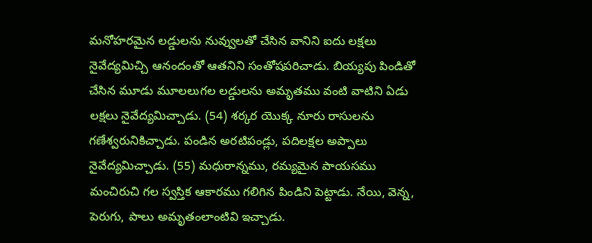మనోహరమైన లడ్డులను నువ్వులతో చేసిన వానిని ఐదు లక్షలు నైవేద్యమిచ్చి ఆనందంతో ఆతనిని సంతోషపరిచాడు. బియ్యపు పిండితో చేసిన మూడు మూలలుగల లడ్డులను అమృతము వంటి వాటిని ఏడు లక్షలు నైవేద్యమిచ్చాడు. (54) శర్కర యొక్క నూరు రాసులను గణేశ్వరునికిచ్చాడు. పండిన అరటిపండ్లు, పదిలక్షల అప్పాలు నైవేద్యమిచ్చాడు. (55) మధురాన్నము, రమ్యమైన పాయసము మంచిరుచి గల స్వస్తిక ఆకారము గలిగిన పిండిని పెట్టాడు. నేయి, వెన్న, పెరుగు, పాలు అమృతంలాంటివి ఇచ్చాడు.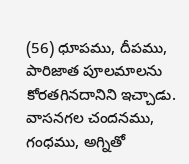(56) ధూపము, దీపము, పారిజాత పూలమాలను కోరతగినదానిని ఇచ్చాడు. వాసనగల చందనము, గంధము, అగ్నితో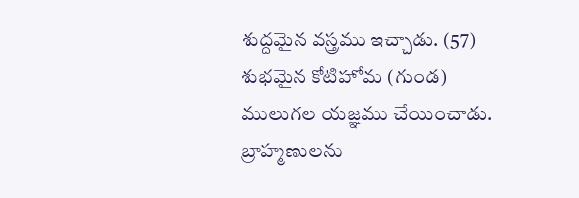శుద్దమైన వస్త్రము ఇచ్చాడు. (57) శుభమైన కోటిహోమ (గుండ) ములుగల యజ్ఞము చేయించాడు. బ్రాహ్మణులను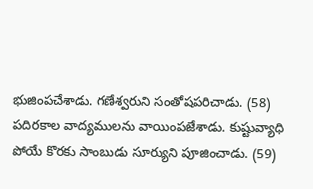భుజింపచేశాడు. గణేశ్వరుని సంతోషపరిచాడు. (58) పదిరకాల వాద్యములను వాయింపజేశాడు. కుష్టువ్యాధి పోయే కొరకు సాంబుడు సూర్యుని పూజించాడు. (59)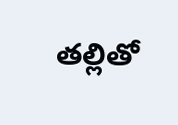తల్లితో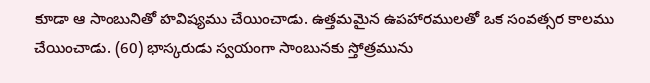కూడా ఆ సాంబునితో హవిష్యము చేయించాడు. ఉత్తమమైన ఉపహారములతో ఒక సంవత్సర కాలము చేయించాడు. (60) భాస్కరుడు స్వయంగా సాంబునకు స్తోత్రమును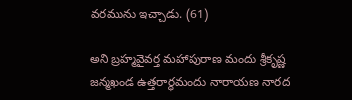వరమును ఇచ్చాడు. (61)

అని బ్రహ్మవైవర్త మహాపురాణ మందు శ్రీకృష్ణ జన్మఖండ ఉత్తరార్ధమందు నారాయణ నారద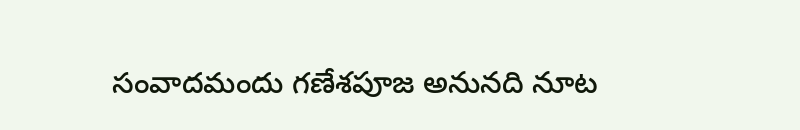సంవాదమందు గణేశపూజ అనునది నూట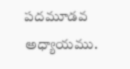పదమూడవ అధ్యాయము.